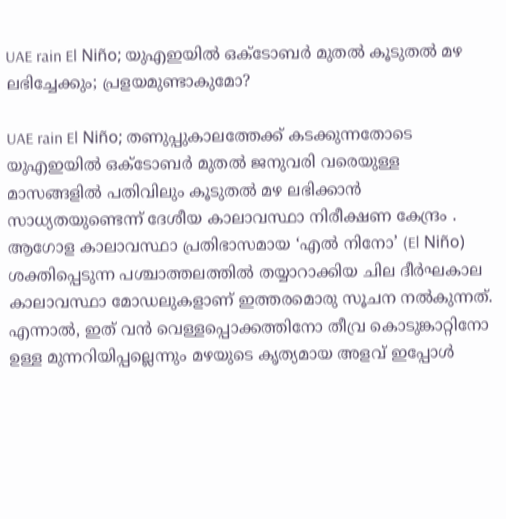UAE rain El Niño; യുഎഇയിൽ ഒക്ടോബർ മുതൽ കൂടുതൽ മഴ ലഭിച്ചേക്കും; പ്രളയമുണ്ടാകുമോ?

UAE rain El Niño; തണുപ്പുകാലത്തേക്ക് കടക്കുന്നതോടെ യുഎഇയിൽ ഒക്ടോബർ മുതൽ ജനുവരി വരെയുള്ള മാസങ്ങളിൽ പതിവിലും കൂടുതൽ മഴ ലഭിക്കാൻ സാധ്യതയുണ്ടെന്ന് ദേശീയ കാലാവസ്ഥാ നിരീക്ഷണ കേന്ദ്രം . ആഗോള കാലാവസ്ഥാ പ്രതിഭാസമായ ‘എൽ നിനോ’ (El Niño) ശക്തിപ്പെടുന്ന പശ്ചാത്തലത്തിൽ തയ്യാറാക്കിയ ചില ദീർഘകാല കാലാവസ്ഥാ മോഡലുകളാണ് ഇത്തരമൊരു സൂചന നൽകുന്നത്. എന്നാൽ, ഇത് വൻ വെള്ളപ്പൊക്കത്തിനോ തീവ്ര കൊടുങ്കാറ്റിനോ ഉള്ള മുന്നറിയിപ്പല്ലെന്നും മഴയുടെ കൃത്യമായ അളവ് ഇപ്പോൾ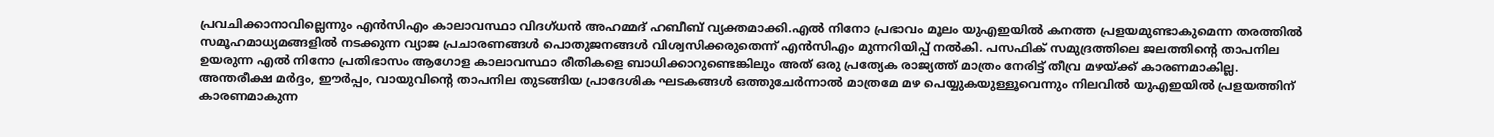പ്രവചിക്കാനാവില്ലെന്നും എൻസിഎം കാലാവസ്ഥാ വിദഗ്ധൻ അഹമ്മദ് ഹബീബ് വ്യക്തമാക്കി.എൽ നിനോ പ്രഭാവം മൂലം യുഎഇയിൽ കനത്ത പ്രളയമുണ്ടാകുമെന്ന തരത്തിൽ സമൂഹമാധ്യമങ്ങളിൽ നടക്കുന്ന വ്യാജ പ്രചാരണങ്ങൾ പൊതുജനങ്ങൾ വിശ്വസിക്കരുതെന്ന് എൻസിഎം മുന്നറിയിപ്പ് നൽകി. പസഫിക് സമുദ്രത്തിലെ ജലത്തിന്റെ താപനില ഉയരുന്ന എൽ നിനോ പ്രതിഭാസം ആഗോള കാലാവസ്ഥാ രീതികളെ ബാധിക്കാറുണ്ടെങ്കിലും അത് ഒരു പ്രത്യേക രാജ്യത്ത് മാത്രം നേരിട്ട് തീവ്ര മഴയ്ക്ക് കാരണമാകില്ല. അന്തരീക്ഷ മർദ്ദം, ഈർപ്പം, വായുവിന്റെ താപനില തുടങ്ങിയ പ്രാദേശിക ഘടകങ്ങൾ ഒത്തുചേർന്നാൽ മാത്രമേ മഴ പെയ്യുകയുള്ളൂവെന്നും നിലവിൽ യുഎഇയിൽ പ്രളയത്തിന് കാരണമാകുന്ന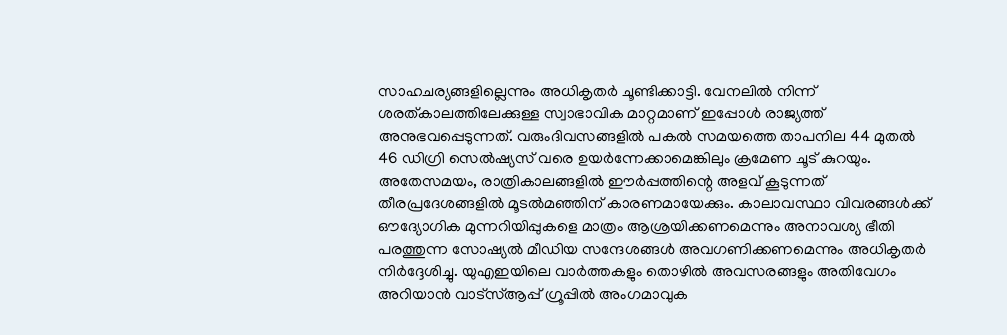സാഹചര്യങ്ങളില്ലെന്നും അധികൃതർ ചൂണ്ടിക്കാട്ടി. വേനലിൽ നിന്ന് ശരത്കാലത്തിലേക്കുള്ള സ്വാഭാവിക മാറ്റമാണ് ഇപ്പോൾ രാജ്യത്ത് അനുഭവപ്പെടുന്നത്. വരുംദിവസങ്ങളിൽ പകൽ സമയത്തെ താപനില 44 മുതൽ 46 ഡിഗ്രി സെൽഷ്യസ് വരെ ഉയർന്നേക്കാമെങ്കിലും ക്രമേണ ചൂട് കുറയും. അതേസമയം, രാത്രികാലങ്ങളിൽ ഈർപ്പത്തിന്റെ അളവ് കൂടുന്നത് തീരപ്രദേശങ്ങളിൽ മൂടൽമഞ്ഞിന് കാരണമായേക്കും. കാലാവസ്ഥാ വിവരങ്ങൾക്ക് ഔദ്യോഗിക മുന്നറിയിപ്പുകളെ മാത്രം ആശ്രയിക്കണമെന്നും അനാവശ്യ ഭീതി പരത്തുന്ന സോഷ്യൽ മീഡിയ സന്ദേശങ്ങൾ അവഗണിക്കണമെന്നും അധികൃതർ നിർദ്ദേശിച്ചു. യുഎഇയിലെ വാർത്തകളും തൊഴിൽ അവസരങ്ങളും അതിവേഗം അറിയാൻ വാട്സ്ആപ്പ് ഗ്രൂപ്പിൽ അംഗമാവുക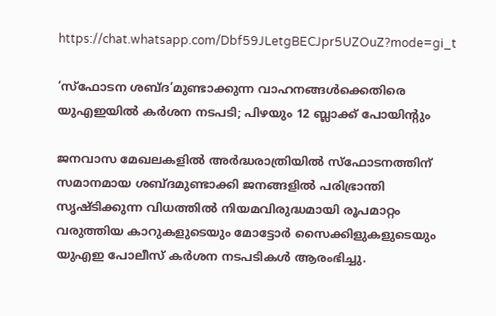https://chat.whatsapp.com/Dbf59JLetgBECJpr5UZOuZ?mode=gi_t

‘സ്ഫോടന ശബ്ദ’മുണ്ടാക്കുന്ന വാഹനങ്ങൾക്കെതിരെ യുഎഇയിൽ കർശന നടപടി; പിഴയും 12 ബ്ലാക്ക് പോയിന്റും

ജനവാസ മേഖലകളിൽ അർദ്ധരാത്രിയിൽ സ്ഫോടനത്തിന് സമാനമായ ശബ്ദമുണ്ടാക്കി ജനങ്ങളിൽ പരിഭ്രാന്തി സൃഷ്ടിക്കുന്ന വിധത്തിൽ നിയമവിരുദ്ധമായി രൂപമാറ്റം വരുത്തിയ കാറുകളുടെയും മോട്ടോർ സൈക്കിളുകളുടെയും യുഎഇ പോലീസ് കർശന നടപടികൾ ആരംഭിച്ചു.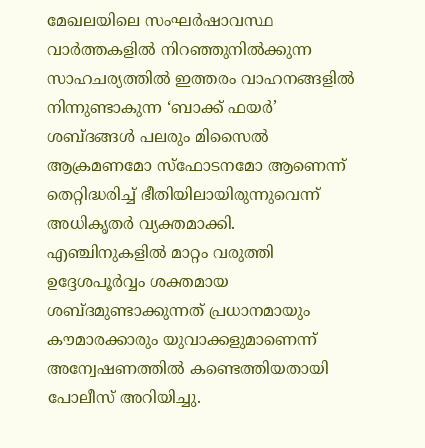മേഖലയിലെ സംഘർഷാവസ്ഥ വാർത്തകളിൽ നിറഞ്ഞുനിൽക്കുന്ന സാഹചര്യത്തിൽ ഇത്തരം വാഹനങ്ങളിൽ നിന്നുണ്ടാകുന്ന ‘ബാക്ക് ഫയർ’ ശബ്ദങ്ങൾ പലരും മിസൈൽ ആക്രമണമോ സ്ഫോടനമോ ആണെന്ന് തെറ്റിദ്ധരിച്ച് ഭീതിയിലായിരുന്നുവെന്ന് അധികൃതർ വ്യക്തമാക്കി. എഞ്ചിനുകളിൽ മാറ്റം വരുത്തി ഉദ്ദേശപൂർവ്വം ശക്തമായ ശബ്ദമുണ്ടാക്കുന്നത് പ്രധാനമായും കൗമാരക്കാരും യുവാക്കളുമാണെന്ന് അന്വേഷണത്തിൽ കണ്ടെത്തിയതായി പോലീസ് അറിയിച്ചു.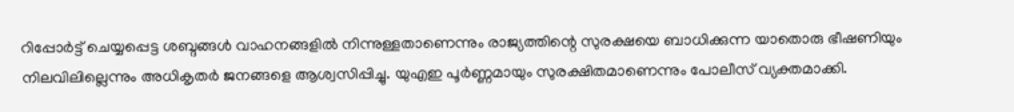റിപ്പോർട്ട് ചെയ്യപ്പെട്ട ശബ്ദങ്ങൾ വാഹനങ്ങളിൽ നിന്നുള്ളതാണെന്നും രാജ്യത്തിന്റെ സുരക്ഷയെ ബാധിക്കുന്ന യാതൊരു ഭീഷണിയും നിലവിലില്ലെന്നും അധികൃതർ ജനങ്ങളെ ആശ്വസിപ്പിച്ചു. യുഎഇ പൂർണ്ണമായും സുരക്ഷിതമാണെന്നും പോലീസ് വ്യക്തമാക്കി.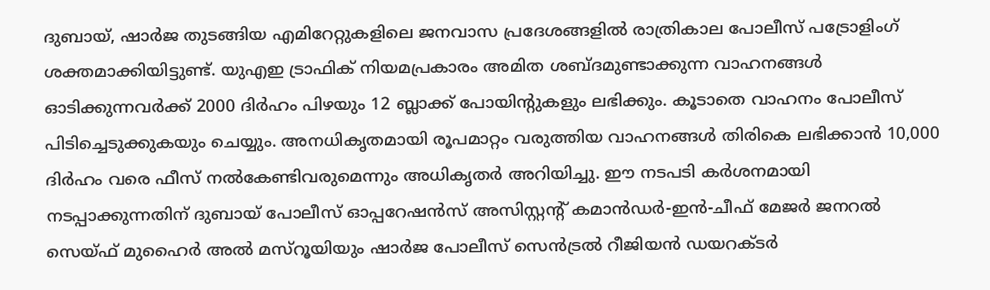ദുബായ്, ഷാർജ തുടങ്ങിയ എമിറേറ്റുകളിലെ ജനവാസ പ്രദേശങ്ങളിൽ രാത്രികാല പോലീസ് പട്രോളിംഗ് ശക്തമാക്കിയിട്ടുണ്ട്. യുഎഇ ട്രാഫിക് നിയമപ്രകാരം അമിത ശബ്ദമുണ്ടാക്കുന്ന വാഹനങ്ങൾ ഓടിക്കുന്നവർക്ക് 2000 ദിർഹം പിഴയും 12 ബ്ലാക്ക് പോയിന്റുകളും ലഭിക്കും. കൂടാതെ വാഹനം പോലീസ് പിടിച്ചെടുക്കുകയും ചെയ്യും. അനധികൃതമായി രൂപമാറ്റം വരുത്തിയ വാഹനങ്ങൾ തിരികെ ലഭിക്കാൻ 10,000 ദിർഹം വരെ ഫീസ് നൽകേണ്ടിവരുമെന്നും അധികൃതർ അറിയിച്ചു. ഈ നടപടി കർശനമായി നടപ്പാക്കുന്നതിന് ദുബായ് പോലീസ് ഓപ്പറേഷൻസ് അസിസ്റ്റന്റ് കമാൻഡർ-ഇൻ-ചീഫ് മേജർ ജനറൽ സെയ്ഫ് മുഹൈർ അൽ മസ്‌റൂയിയും ഷാർജ പോലീസ് സെൻട്രൽ റീജിയൻ ഡയറക്ടർ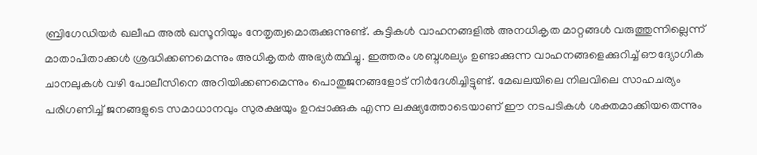ബ്രിഗേഡിയർ ഖലീഫ അൽ ഖസൂനിയും നേതൃത്വമൊരുക്കുന്നുണ്ട്. കുട്ടികൾ വാഹനങ്ങളിൽ അനധികൃത മാറ്റങ്ങൾ വരുത്തുന്നില്ലെന്ന് മാതാപിതാക്കൾ ശ്രദ്ധിക്കണമെന്നും അധികൃതർ അഭ്യർത്ഥിച്ചു. ഇത്തരം ശബ്ദശല്യം ഉണ്ടാക്കുന്ന വാഹനങ്ങളെക്കുറിച്ച് ഔദ്യോഗിക ചാനലുകൾ വഴി പോലീസിനെ അറിയിക്കണമെന്നും പൊതുജനങ്ങളോട് നിർദേശിച്ചിട്ടുണ്ട്. മേഖലയിലെ നിലവിലെ സാഹചര്യം പരിഗണിച്ച് ജനങ്ങളുടെ സമാധാനവും സുരക്ഷയും ഉറപ്പാക്കുക എന്ന ലക്ഷ്യത്തോടെയാണ് ഈ നടപടികൾ ശക്തമാക്കിയതെന്നും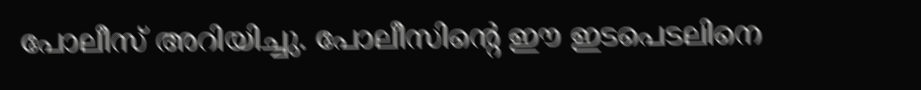പോലീസ് അറിയിച്ചു. പോലീസിന്റെ ഈ ഇടപെടലിനെ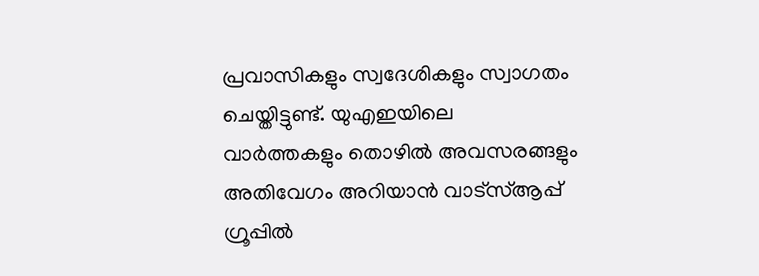പ്രവാസികളും സ്വദേശികളും സ്വാഗതം ചെയ്തിട്ടുണ്ട്. യുഎഇയിലെ വാർത്തകളും തൊഴിൽ അവസരങ്ങളും അതിവേഗം അറിയാൻ വാട്സ്ആപ്പ് ഗ്രൂപ്പിൽ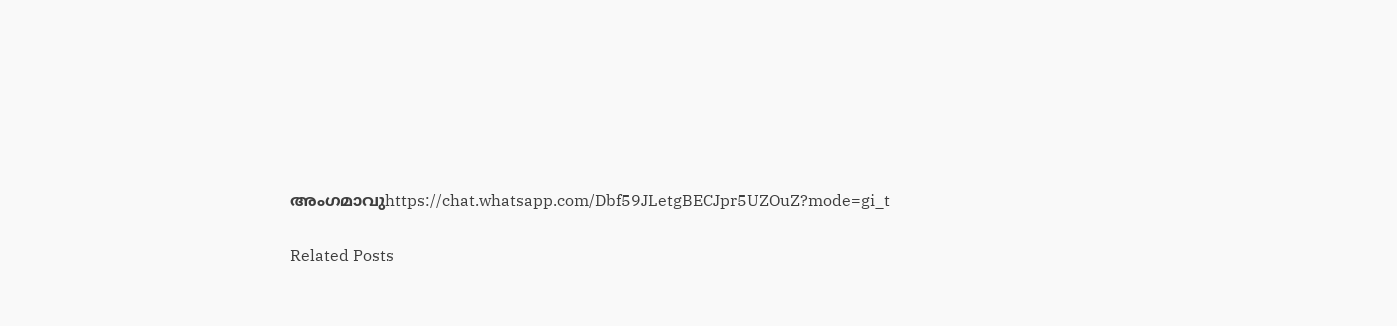അംഗമാവുhttps://chat.whatsapp.com/Dbf59JLetgBECJpr5UZOuZ?mode=gi_t

Related Posts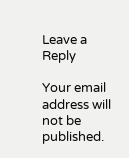Leave a Reply

Your email address will not be published.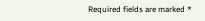Required fields are marked *